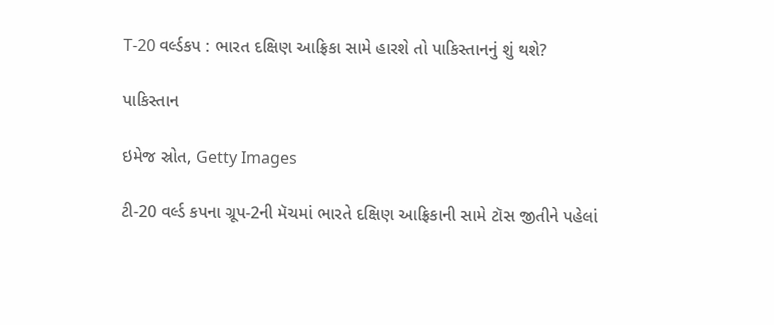T-20 વર્લ્ડકપ : ભારત દક્ષિણ આફ્રિકા સામે હારશે તો પાકિસ્તાનનું શું થશે?

પાકિસ્તાન

ઇમેજ સ્રોત, Getty Images

ટી-20 વર્લ્ડ કપના ગ્રૂપ-2ની મૅચમાં ભારતે દક્ષિણ આફ્રિકાની સામે ટૉસ જીતીને પહેલાં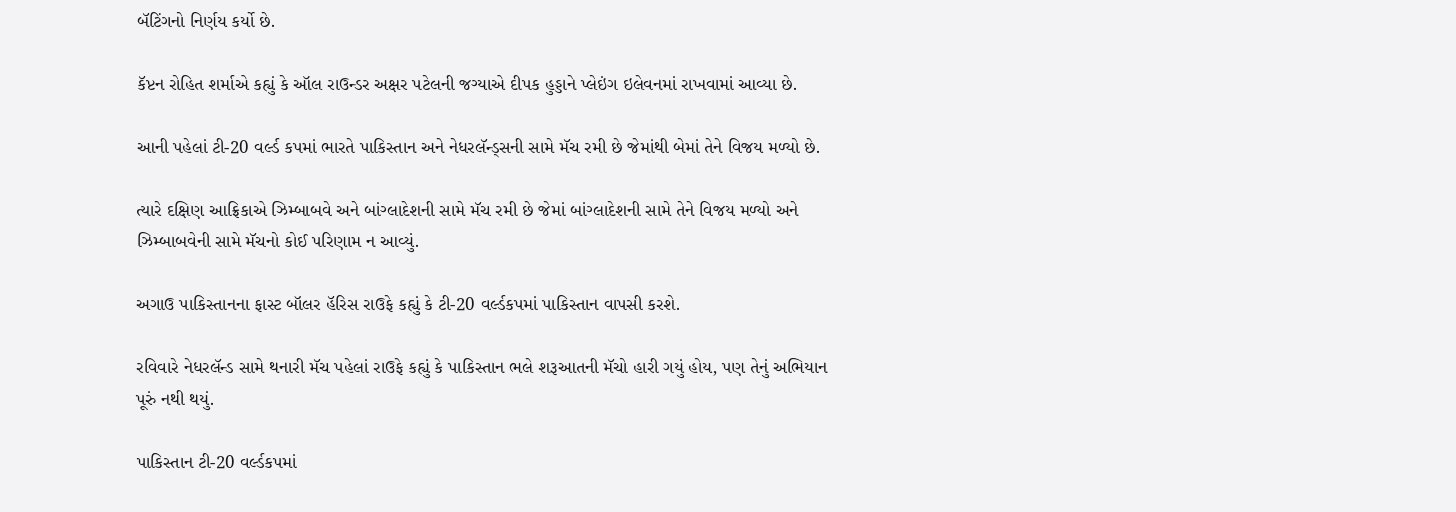બૅટિંગનો નિર્ણય કર્યો છે.

કૅપ્ટન રોહિત શર્માએ કહ્યું કે ઑલ રાઉન્ડર અક્ષર પટેલની જગ્યાએ દીપક હુડ્ડાને પ્લેઇંગ ઇલેવનમાં રાખવામાં આવ્યા છે.

આની પહેલાં ટી-20 વર્લ્ડ કપમાં ભારતે પાકિસ્તાન અને નેધરલૅન્ડ્સની સામે મૅચ રમી છે જેમાંથી બેમાં તેને વિજય મળ્યો છે.

ત્યારે દક્ષિણ આફ્રિકાએ ઝિમ્બાબવે અને બાંગ્લાદેશની સામે મૅચ રમી છે જેમાં બાંગ્લાદેશની સામે તેને વિજય મળ્યો અને ઝિમ્બાબવેની સામે મૅચનો કોઈ પરિણામ ન આવ્યું.

અગાઉ પાકિસ્તાનના ફાસ્ટ બૉલર હૅરિસ રાઉફે કહ્યું કે ટી-20 વર્લ્ડકપમાં પાકિસ્તાન વાપસી કરશે.

રવિવારે નેધરલૅન્ડ સામે થનારી મૅચ પહેલાં રાઉફે કહ્યું કે પાકિસ્તાન ભલે શરૂઆતની મૅચો હારી ગયું હોય, પણ તેનું અભિયાન પૂરું નથી થયું.

પાકિસ્તાન ટી-20 વર્લ્ડકપમાં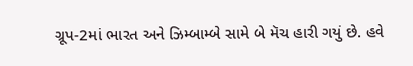ગ્રૂપ-2માં ભારત અને ઝિમ્બામ્બે સામે બે મૅચ હારી ગયું છે. હવે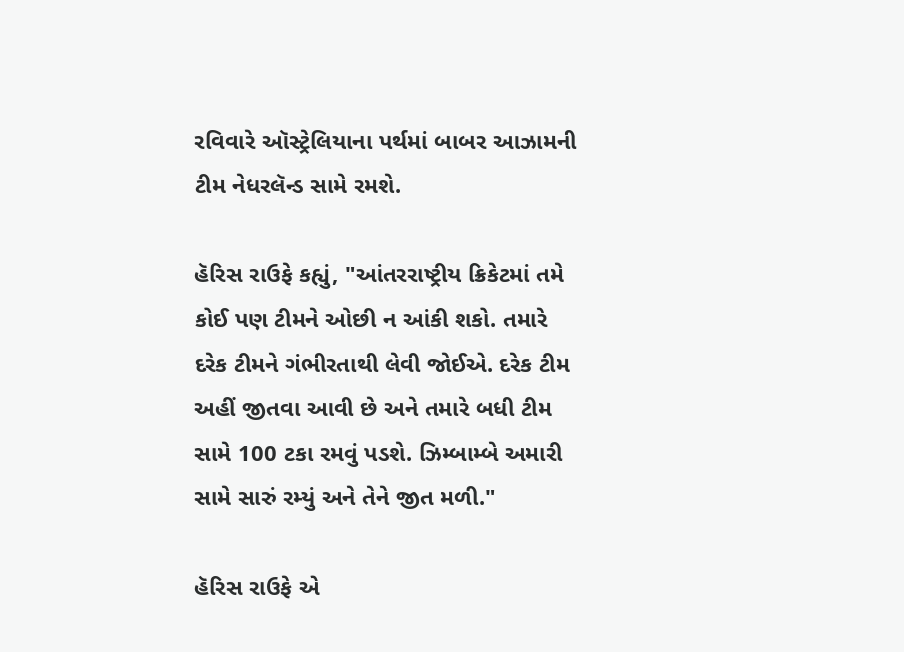રવિવારે ઑસ્ટ્રેલિયાના પર્થમાં બાબર આઝામની ટીમ નેધરલૅન્ડ સામે રમશે.

હૅરિસ રાઉફે કહ્યું, "આંતરરાષ્ટ્રીય ક્રિકેટમાં તમે કોઈ પણ ટીમને ઓછી ન આંકી શકો. તમારે દરેક ટીમને ગંભીરતાથી લેવી જોઈએ. દરેક ટીમ અહીં જીતવા આવી છે અને તમારે બધી ટીમ સામે 100 ટકા રમવું પડશે. ઝિમ્બામ્બે અમારી સામે સારું રમ્યું અને તેને જીત મળી."

હૅરિસ રાઉફે એ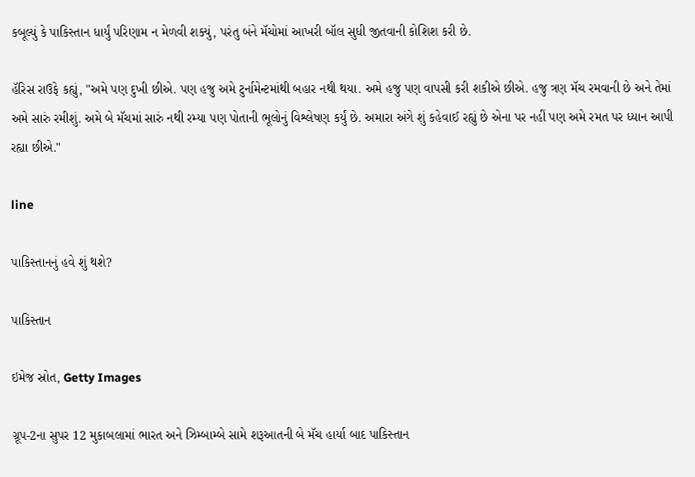કબૂલ્યું કે પાકિસ્તાન ધાર્યું પરિણામ ન મેળવી શક્યું, પરંતુ બંને મૅચોમાં આખરી બૉલ સુધી જીતવાની કોશિશ કરી છે.

હૅરિસ રાઉફે કહ્યું, "અમે પણ દુખી છીએ. પણ હજુ અમે ટુર્નામેન્ટમાંથી બહાર નથી થયા. અમે હજુ પણ વાપસી કરી શકીએ છીએ. હજુ ત્રણ મૅચ રમવાની છે અને તેમાં અમે સારું રમીશું. અમે બે મૅચમાં સારું નથી રમ્યા પણ પોતાની ભૂલોનું વિશ્લેષણ કર્યું છે. અમારા અંગે શું કહેવાઈ રહ્યું છે એના પર નહીં પણ અમે રમત પર ધ્યાન આપી રહ્યા છીએ."

line

પાકિસ્તાનનું હવે શું થશે?

પાકિસ્તાન

ઇમેજ સ્રોત, Getty Images

ગ્રૂપ-2ના સુપર 12 મુકાબલામાં ભારત અને ઝિમ્બામ્બે સામે શરૂઆતની બે મૅચ હાર્યા બાદ પાકિસ્તાન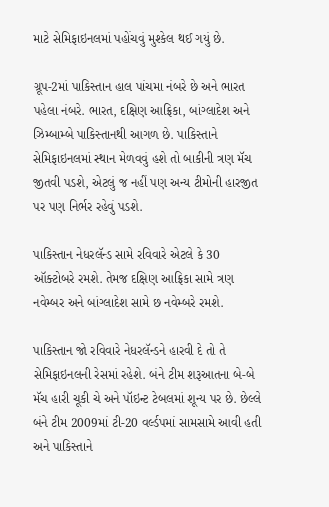માટે સેમિફાઇનલમાં પહોંચવું મુશ્કેલ થઈ ગયું છે.

ગ્રૂપ-2માં પાકિસ્તાન હાલ પાંચમા નંબરે છે અને ભારત પહેલા નંબરે. ભારત, દક્ષિણ આફ્રિકા, બાંગ્લાદેશ અને ઝિમ્બામ્બે પાકિસ્તાનથી આગળ છે. પાકિસ્તાને સેમિફાઇનલમાં સ્થાન મેળવવું હશે તો બાકીની ત્રણ મૅચ જીતવી પડશે, એટલું જ નહીં પણ અન્ય ટીમોની હારજીત પર પણ નિર્ભર રહેવું પડશે.

પાકિસ્તાન નેધરલૅન્ડ સામે રવિવારે એટલે કે 30 ઑક્ટોબરે રમશે. તેમજ દક્ષિણ આફ્રિકા સામે ત્રણ નવેમ્બર અને બાંગ્લાદેશ સામે છ નવેમ્બરે રમશે.

પાકિસ્તાન જો રવિવારે નેધરલૅન્ડને હારવી દે તો તે સેમિફાઇનલની રેસમાં રહેશે. બંને ટીમ શરૂઆતના બે-બે મૅચ હારી ચૂકી ચે અને પૉઇન્ટ ટેબલમાં શૂન્ય પર છે. છેલ્લે બંને ટીમ 2009માં ટી-20 વર્લ્ડપમાં સામસામે આવી હતી અને પાકિસ્તાને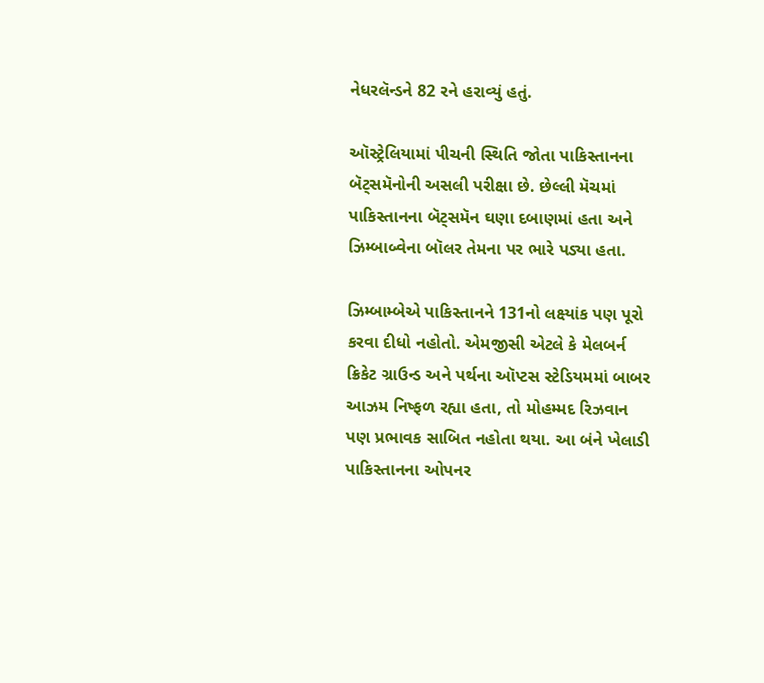નેધરલૅન્ડને 82 રને હરાવ્યું હતું.

ઑસ્ટ્રેલિયામાં પીચની સ્થિતિ જોતા પાકિસ્તાનના બૅટ્સમૅનોની અસલી પરીક્ષા છે. છેલ્લી મૅચમાં પાકિસ્તાનના બૅટ્સમૅન ઘણા દબાણમાં હતા અને ઝિમ્બાબ્વેના બૉલર તેમના પર ભારે પડ્યા હતા.

ઝિમ્બામ્બેએ પાકિસ્તાનને 131નો લક્ષ્યાંક પણ પૂરો કરવા દીધો નહોતો. એમજીસી એટલે કે મેલબર્ન ક્રિકેટ ગ્રાઉન્ડ અને પર્થના ઑપ્ટસ સ્ટેડિયમમાં બાબર આઝમ નિષ્ફળ રહ્યા હતા, તો મોહમ્મદ રિઝવાન પણ પ્રભાવક સાબિત નહોતા થયા. આ બંને ખેલાડી પાકિસ્તાનના ઓપનર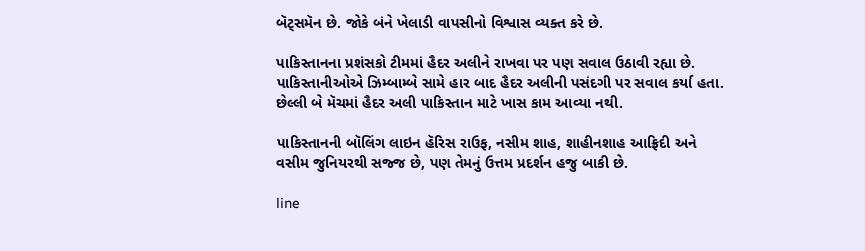બૅટ્સમૅન છે. જોકે બંને ખેલાડી વાપસીનો વિશ્વાસ વ્યક્ત કરે છે.

પાકિસ્તાનના પ્રશંસકો ટીમમાં હૈદર અલીને રાખવા પર પણ સવાલ ઉઠાવી રહ્યા છે. પાકિસ્તાનીઓએ ઝિમ્બામ્બે સામે હાર બાદ હૈદર અલીની પસંદગી પર સવાલ કર્યા હતા. છેલ્લી બે મૅચમાં હૈદર અલી પાકિસ્તાન માટે ખાસ કામ આવ્યા નથી.

પાકિસ્તાનની બૉલિંગ લાઇન હૅરિસ રાઉફ, નસીમ શાહ, શાહીનશાહ આફ્રિદી અને વસીમ જુનિયરથી સજ્જ છે, પણ તેમનું ઉત્તમ પ્રદર્શન હજુ બાકી છે.

line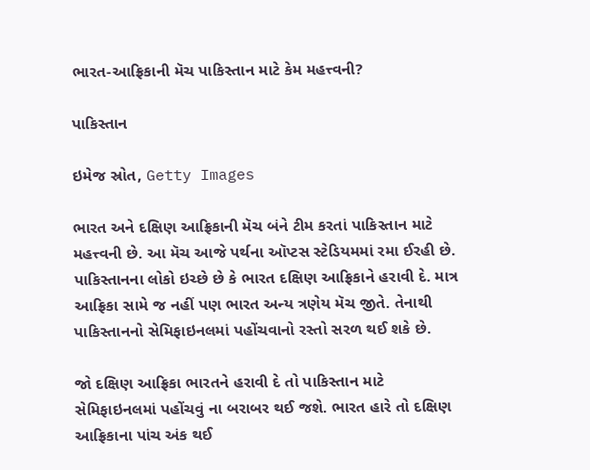ભારત-આફ્રિકાની મૅચ પાકિસ્તાન માટે કેમ મહત્ત્વની?

પાકિસ્તાન

ઇમેજ સ્રોત, Getty Images

ભારત અને દક્ષિણ આફ્રિકાની મૅચ બંને ટીમ કરતાં પાકિસ્તાન માટે મહત્ત્વની છે. આ મૅચ આજે પર્થના ઑપ્ટસ સ્ટેડિયમમાં રમા ઈરહી છે. પાકિસ્તાનના લોકો ઇચ્છે છે કે ભારત દક્ષિણ આફ્રિકાને હરાવી દે. માત્ર આફ્રિકા સામે જ નહીં પણ ભારત અન્ય ત્રણેય મૅચ જીતે. તેનાથી પાકિસ્તાનનો સેમિફાઇનલમાં પહોંચવાનો રસ્તો સરળ થઈ શકે છે.

જો દક્ષિણ આફ્રિકા ભારતને હરાવી દે તો પાકિસ્તાન માટે સેમિફાઇનલમાં પહોંચવું ના બરાબર થઈ જશે. ભારત હારે તો દક્ષિણ આફ્રિકાના પાંચ અંક થઈ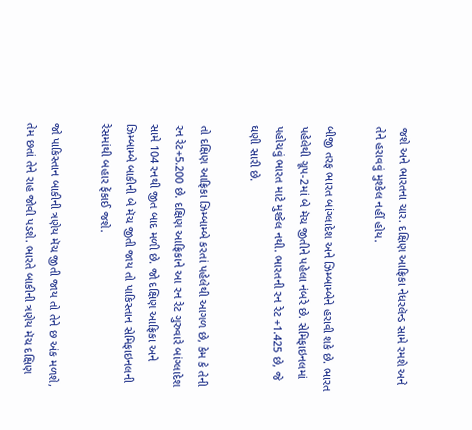જશે અને ભારતના ચાર. દક્ષિણ આફ્રિકા નેધરલૅન્ડ સામે રમશે અને તેને હરાવવું મુશ્કેલ નહીં હોય.

બીજી તરફ ભારત બાંગ્લાદેશ અને ઝિમ્બામ્બેને હરાવી શકે છે. ભારત પહેલેથી ગ્રૂપ-2માં બે મૅચ જીતીને પહેલા નંબરે છે. સેમિફાઇનલમાં પહોચવું ભારત માટે મુશ્કેલ નથી. ભારતની રન રેટ +1.425 છે, જે ઘણી સારી છે.

તો દક્ષિણ આફ્રિકા ઝિમ્બામ્બે કરતાં પહેલેથી આગળ છે, કેમ કે તેની રન રેટ+5.200 છે. દક્ષિણ આફ્રિકાને આ રન રેટ ગુરુવારે બાંગ્લાદેશ સામે 104 રનથી જીત બાદ મળી છે. જો દક્ષિણ આફ્રિકા અને ઝિમ્બામ્બે બાકીની બે મૅચ જીતી જાય તો પાકિસ્તાન સેમિફાઇનલની રેસમાંથી બહાર ફેંકાઈ જશે.

જો પાકિસ્તાન બાકીની ત્રણેય મૅચ જીતી જાય તો તેને છ અંક મળશે, તેમ છતાં તેને રાહ જોવી પડશે. ભારતે બાકીની ત્રણેય મૅચ દક્ષિણ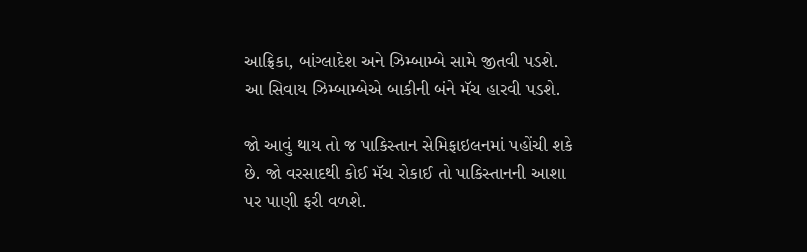આફ્રિકા, બાંગ્લાદેશ અને ઝિમ્બામ્બે સામે જીતવી પડશે. આ સિવાય ઝિમ્બામ્બેએ બાકીની બંને મૅચ હારવી પડશે.

જો આવું થાય તો જ પાકિસ્તાન સેમિફાઇલનમાં પહોંચી શકે છે. જો વરસાદથી કોઈ મૅચ રોકાઈ તો પાકિસ્તાનની આશા પર પાણી ફરી વળશે.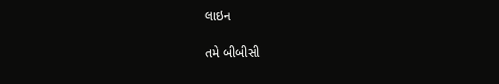લાઇન

તમે બીબીસી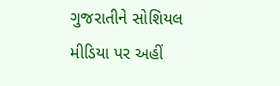ગુજરાતીને સોશિયલ મીડિયા પર અહીં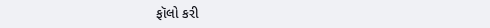ફૉલો કરી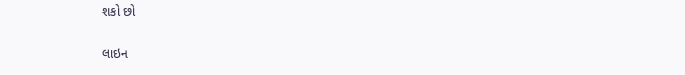શકો છો

લાઇન